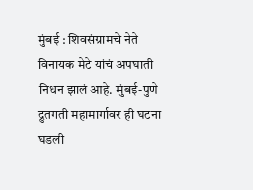मुंबई : शिवसंग्रामचे नेते विनायक मेटे यांचं अपघाती निधन झालं आहे. मुंबई-पुणे द्रुतगती महामार्गावर ही घटना घडली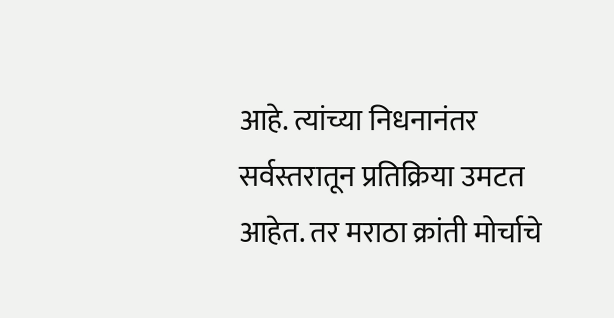आहे. त्यांच्या निधनानंतर सर्वस्तरातून प्रतिक्रिया उमटत आहेत. तर मराठा क्रांती मोर्चाचे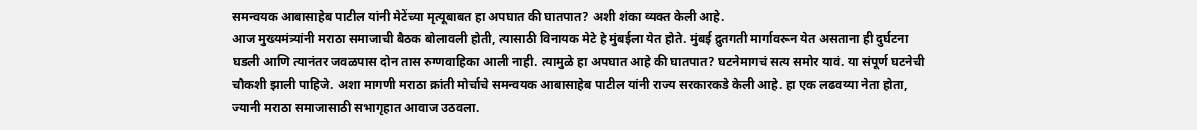समन्वयक आबासाहेब पाटील यांनी मेटेंच्या मृत्यूबाबत हा अपघात की घातपात? अशी शंका व्यक्त केली आहे.
आज मुख्यमंत्र्यांनी मराठा समाजाची बैठक बोलावली होती, त्यासाठी विनायक मेटे हे मुंबईला येत होते. मुंबई द्रुतगती मार्गावरून येत असताना ही दुर्घटना घडली आणि त्यानंतर जवळपास दोन तास रुग्णवाहिका आली नाही. त्यामुळे हा अपघात आहे की घातपात? घटनेमागचं सत्य समोर यावं. या संपूर्ण घटनेची चौकशी झाली पाहिजे. अशा मागणी मराठा क्रांती मोर्चाचे समन्वयक आबासाहेब पाटील यांनी राज्य सरकारकडे केली आहे. हा एक लढवय्या नेता होता, ज्यानी मराठा समाजासाठी सभागृहात आवाज उठवला.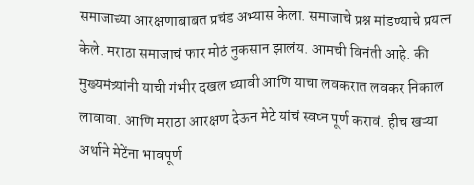समाजाच्या आरक्षणाबाबत प्रचंड अभ्यास केला. समाजाचे प्रश्न मांडण्याचे प्रयत्न केले. मराठा समाजाचं फार मोठं नुकसान झालंय. आमची विनंती आहे. की मुख्यमंत्र्यांनी याची गंभीर दखल घ्यावी आणि याचा लवकरात लवकर निकाल लावावा. आणि मराठा आरक्षण देऊन मेटे यांचं स्वप्न पूर्ण करावं. हीच खऱ्या अर्थाने मेटेंना भावपूर्ण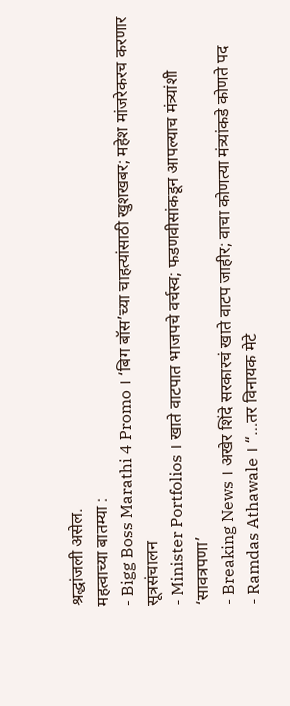श्रद्धांजली असेल.
महत्वाच्या बातम्या :
- Bigg Boss Marathi 4 Promo । ‘बिग बॉस’च्या चाहत्यांसाठी खुशखबर; महेश मांजरेकरच करणार सूत्रसंचालन
- Minister Portfolios । खाते वाटपात भाजपचे वर्चस्व; फडणवीसांकडून आपल्याच मंत्र्यांशी ‘सावत्रपणा’
- Breaking News । अखेर शिंदे सरकारचं खाते वाटप जाहीर; वाचा कोणत्या मंत्र्यांकडे कोणते पद
- Ramdas Athawale । “…तर विनायक मेटे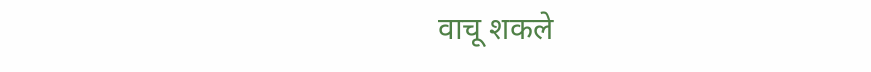वाचू शकले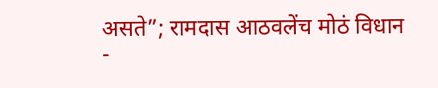असते”; रामदास आठवलेंच मोठं विधान
-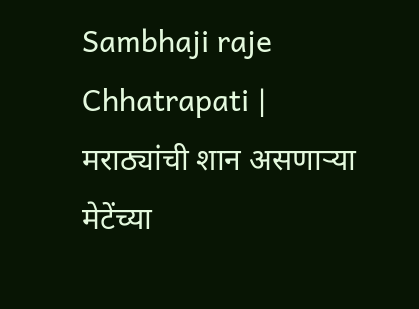Sambhaji raje Chhatrapati | मराठ्यांची शान असणाऱ्या मेटेंच्या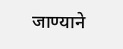जाण्याने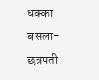धक्का बसला- छत्रपती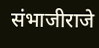संभाजीराजे